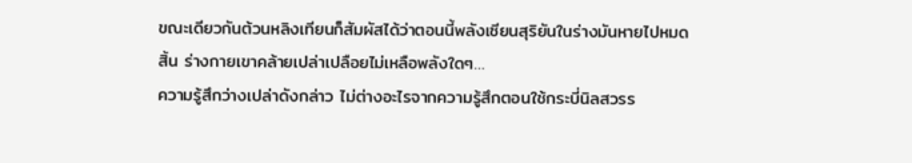ขณะเดียวกันต้วนหลิงเทียนก็สัมผัสได้ว่าตอนนี้พลังเซียนสุริยันในร่างมันหายไปหมดสิ้น ร่างกายเขาคล้ายเปล่าเปลือยไม่เหลือพลังใดๆ…
ความรู้สึกว่างเปล่าดังกล่าว ไม่ต่างอะไรจากความรู้สึกตอนใช้กระบี่นิลสวรร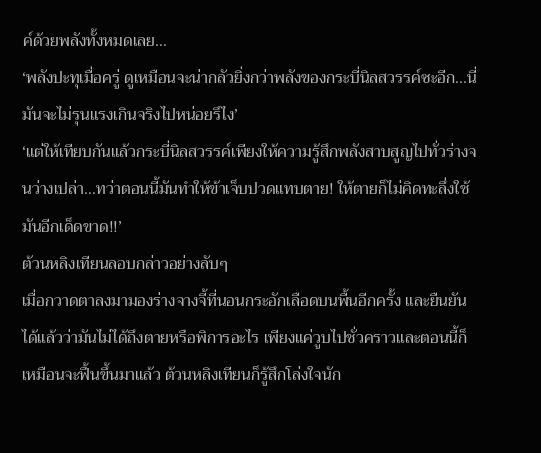ค์ด้วยพลังทั้งหมดเลย…
‘พลังปะทุเมื่อครู่ ดูเหมือนจะน่ากลัวยิ่งกว่าพลังของกระบี่นิลสวรรค์ซะอีก…นี่มันจะไม่รุนแรงเกินจริงไปหน่อยรึไง’
‘แต่ให้เทียบกันแล้วกระบี่นิลสวรรค์เพียงให้ความรู้สึกพลังสาบสูญไปทั่วร่างจนว่างเปล่า…ทว่าตอนนี้มันทำให้ข้าเจ็บปวดแทบตาย! ให้ตายก็ไม่คิดทะลึ่งใช้มันอีกเด็ดขาด!!’
ต้วนหลิงเทียนลอบกล่าวอย่างลับๆ
เมื่อกวาดตาลงมามองร่างจางจี้ที่นอนกระอักเลือดบนพื้นอีกครั้ง และยืนยันได้แล้วว่ามันไม่ได้ถึงตายหรือพิการอะไร เพียงแค่วูบไปชั่วคราวและตอนนี้ก็เหมือนจะฟื้นขึ้นมาแล้ว ต้วนหลิงเทียนก็รู้สึกโล่งใจนัก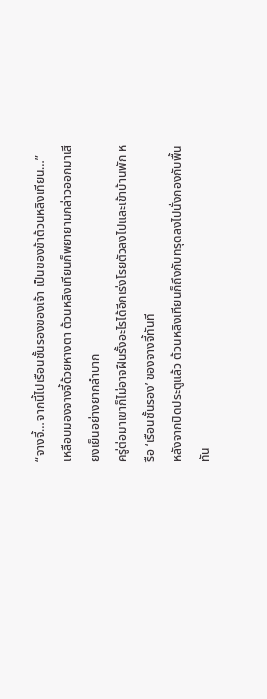“จางจี้…จากนี้ไปเรือนชั้นรองของเจ้า เป็นของข้าต้วนหลิงเทียน…”
เหลือบมองจางจี้ด้วยหางตา ต้วนหลิงเทียนก็พยายามกล่าวออกมาเสียงเย็นอย่างยากลำบาก
ครู่ต่อมาเขาก็ไม่อาจฝืนรั้งอะไรได้อีกเร่งโรยตัวลงไปและเข้าบ้านพัก หรือ ‘เรือนชั้นรอง’ ของจางจี้ทันที
หลังจากปิดประตูแล้ว ต้วนหลิงเทียนก็ถึงกับทรุดลงไปนั่งกองกับพื้นทัน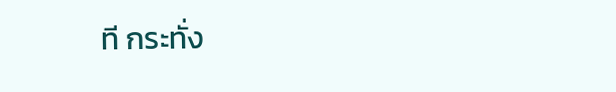ที กระทั่ง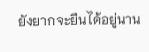ยังยากจะยืนได้อยู่นาน